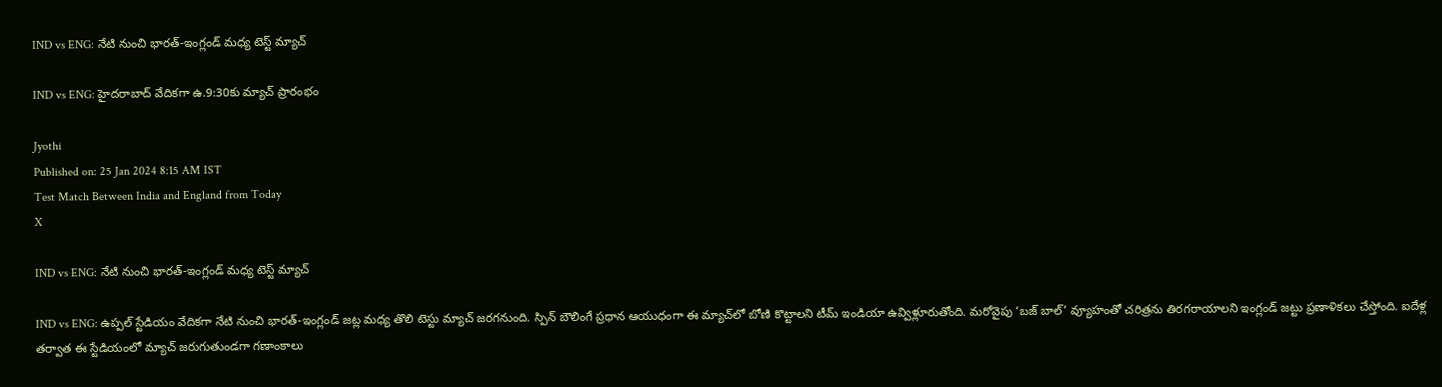IND vs ENG: నేటి నుంచి భారత్-ఇంగ్లండ్ మధ్య టెస్ట్ మ్యాచ్

IND vs ENG: హైదరాబాద్‌ వేదికగా ఉ.9:30కు మ్యాచ్ ప్రారంభం

Jyothi
Published on: 25 Jan 2024 8:15 AM IST
Test Match Between India and England from Today
X

IND vs ENG: నేటి నుంచి భారత్-ఇంగ్లండ్ మధ్య టెస్ట్ మ్యాచ్

IND vs ENG: ఉప్పల్ స్టేడియం వేదికగా నేటి నుంచి భారత్-ఇంగ్లండ్ జట్ల మధ్య తొలి టెస్టు మ్యాచ్ జరగనుంది. స్పిన్ బౌలింగే ప్రధాన ఆయుధంగా ఈ మ్యాచ్‌లో బోణి కొట్టాలని టీమ్ ఇండియా ఉవ్విళ్లూరుతోంది. మరోవైపు ‘బజ్ బాల్’ వ్యూహంతో చరిత్రను తిరగరాయాలని ఇంగ్లండ్ జట్టు ప్రణాళికలు చేస్తోంది. ఐదేళ్ల తర్వాత ఈ స్టేడియంలో మ్యాచ్ జరుగుతుండగా గణాంకాలు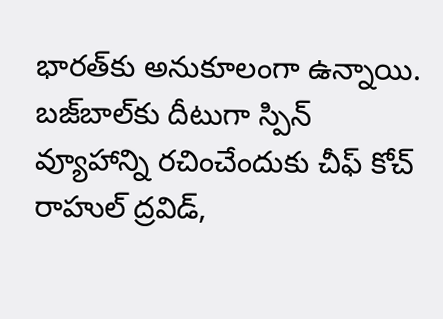భారత్‌కు అనుకూలంగా ఉన్నాయి. బజ్‌బాల్‌కు దీటుగా స్పిన్‌ వ్యూహాన్ని రచించేందుకు చీఫ్‌ కోచ్‌ రాహుల్‌ ద్రవిడ్‌,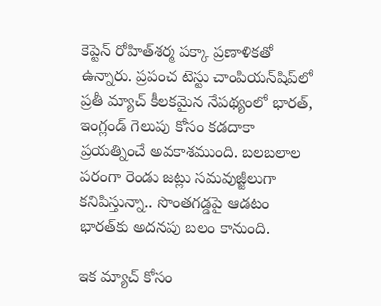కెప్టెన్‌ రోహిత్‌శర్మ పక్కా ప్రణాళికతో ఉన్నారు. ప్రపంచ టెస్టు చాంపియన్‌షిప్‌లో ప్రతీ మ్యాచ్‌ కీలకమైన నేపథ్యంలో భారత్‌, ఇంగ్లండ్‌ గెలుపు కోసం కడదాకా ప్రయత్నించే అవకాశముంది. బలబలాల పరంగా రెండు జట్లు సమవుజ్జీలుగా కనిపిస్తున్నా.. సొంతగడ్డపై ఆడటం భారత్‌కు అదనపు బలం కానుంది.

ఇక మ్యాచ్‌ కోసం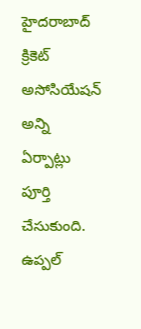హైదరాబాద్‌ క్రికెట్‌ అసోసియేషన్‌ అన్ని ఏర్పాట్లు పూర్తి చేసుకుంది. ఉప్పల్‌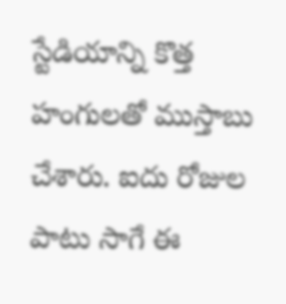స్టేడియాన్ని కొత్త హంగులతో ముస్తాబు చేశారు. ఐదు రోజుల పాటు సాగే ఈ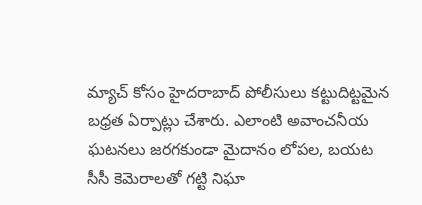మ్యాచ్‌ కోసం హైదరాబాద్‌ పోలీసులు కట్టుదిట్టమైన బధ్రత ఏర్పాట్లు చేశారు. ఎలాంటి అవాంచనీయ ఘటనలు జరగకుండా మైదానం లోపల, బయట సీసీ కెమెరాలతో గట్టి నిఘా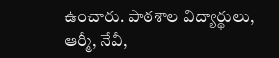ఉంచారు. పాఠశాల విద్యార్థులు, ఆర్మీ, నేవీ,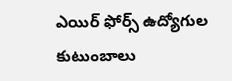ఎయిర్‌ ఫోర్స్‌ ఉద్యోగుల కుటుంబాలు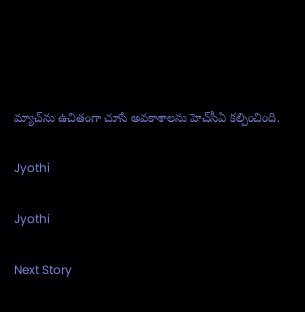మ్యాచ్‌ను ఉచితంగా చూసే అవకాశాలను హెచ్‌సీఏ కల్పించింది.

Jyothi

Jyothi

Next Story